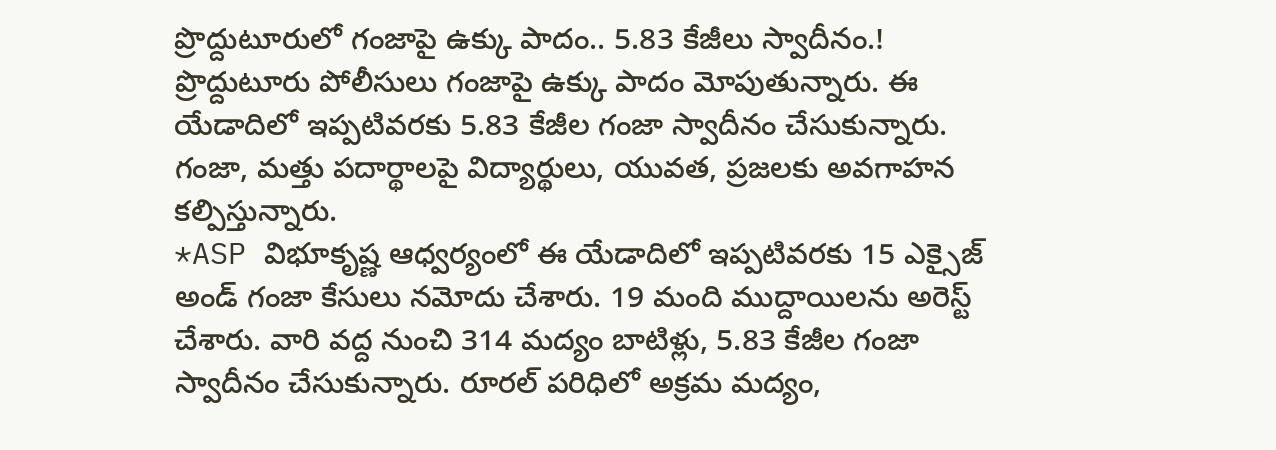ప్రొద్దుటూరులో గంజాపై ఉక్కు పాదం.. 5.83 కేజీలు స్వాదీనం.!
ప్రొద్దుటూరు పోలీసులు గంజాపై ఉక్కు పాదం మోపుతున్నారు. ఈ యేడాదిలో ఇప్పటివరకు 5.83 కేజీల గంజా స్వాదీనం చేసుకున్నారు. గంజా, మత్తు పదార్థాలపై విద్యార్థులు, యువత, ప్రజలకు అవగాహన కల్పిస్తున్నారు.
*ASP విభూకృష్ణ ఆధ్వర్యంలో ఈ యేడాదిలో ఇప్పటివరకు 15 ఎక్సైజ్ అండ్ గంజా కేసులు నమోదు చేశారు. 19 మంది ముద్దాయిలను అరెస్ట్ చేశారు. వారి వద్ద నుంచి 314 మద్యం బాటిళ్లు, 5.83 కేజీల గంజా స్వాదీనం చేసుకున్నారు. రూరల్ పరిధిలో అక్రమ మద్యం,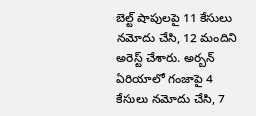బెల్ట్ షాపులపై 11 కేసులు నమోదు చేసి, 12 మందిని అరెస్ట్ చేశారు. అర్బన్ ఏరియాలో గంజాపై 4 కేసులు నమోదు చేసి, 7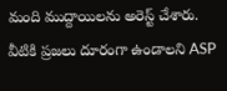మంది ముద్దాయిలను అరెస్ట్ చేశారు. వీటికి ప్రజలు దూరంగా ఉండాలని ASP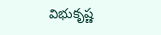విభుకృష్ణ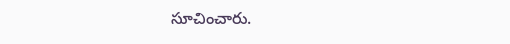సూచించారు.